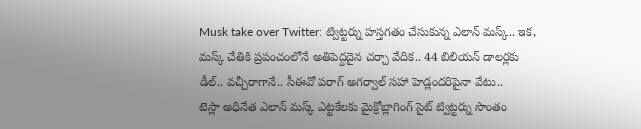Musk take over Twitter: ట్విట్టర్ను హస్తగతం చేసుకున్న ఎలాన్ మస్క్.. ఇక, మస్క్ చేతికి ప్రపంచంలోనే అతిపెద్దదైన చర్చా వేదిక.. 44 బిలియన్ డాలర్లకు డీల్.. వచ్చీరాగానే.. సీఈవో పరాగ్ అగర్వాల్ సహా హెడ్లందరిపైనా వేటు..
టెస్లా అధినేత ఎలాన్ మస్క్ ఎట్టకేలకు మైక్రోబ్లాగింగ్ సైట్ ట్విట్టర్ను సొంతం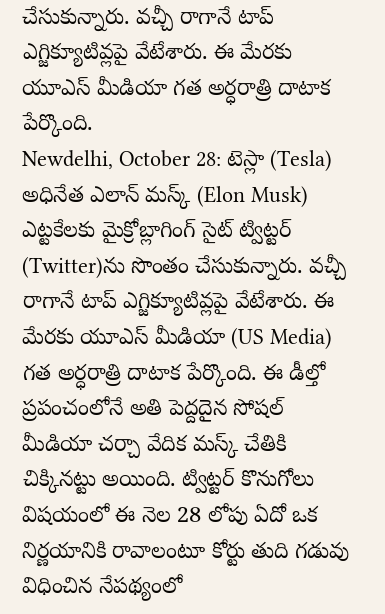చేసుకున్నారు. వచ్చీ రాగానే టాప్ ఎగ్జిక్యూటివ్లపై వేటేశారు. ఈ మేరకు యూఎస్ మీడియా గత అర్ధరాత్రి దాటాక పేర్కొంది.
Newdelhi, October 28: టెస్లా (Tesla) అధినేత ఎలాన్ మస్క్ (Elon Musk) ఎట్టకేలకు మైక్రోబ్లాగింగ్ సైట్ ట్విట్టర్ (Twitter)ను సొంతం చేసుకున్నారు. వచ్చీ రాగానే టాప్ ఎగ్జిక్యూటివ్లపై వేటేశారు. ఈ మేరకు యూఎస్ మీడియా (US Media) గత అర్ధరాత్రి దాటాక పేర్కొంది. ఈ డీల్తో ప్రపంచంలోనే అతి పెద్దదైన సోషల్ మీడియా చర్చా వేదిక మస్క్ చేతికి చిక్కినట్టు అయింది. ట్విట్టర్ కొనుగోలు విషయంలో ఈ నెల 28 లోపు ఏదో ఒక నిర్ణయానికి రావాలంటూ కోర్టు తుది గడువు విధించిన నేపథ్యంలో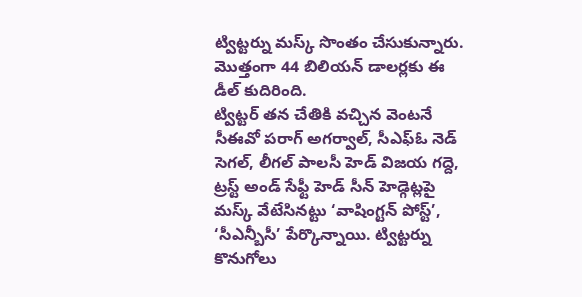ట్విట్టర్ను మస్క్ సొంతం చేసుకున్నారు. మొత్తంగా 44 బిలియన్ డాలర్లకు ఈ డీల్ కుదిరింది.
ట్విట్టర్ తన చేతికి వచ్చిన వెంటనే సీఈవో పరాగ్ అగర్వాల్, సీఎఫ్ఓ నెడ్ సెగల్, లీగల్ పాలసీ హెడ్ విజయ గద్దె, ట్రస్ట్ అండ్ సేఫ్టీ హెడ్ సీన్ హెడ్గెట్లపై మస్క్ వేటేసినట్టు ‘వాషింగ్టన్ పోస్ట్’, ‘సీఎన్బీసీ’ పేర్కొన్నాయి. ట్విట్టర్ను కొనుగోలు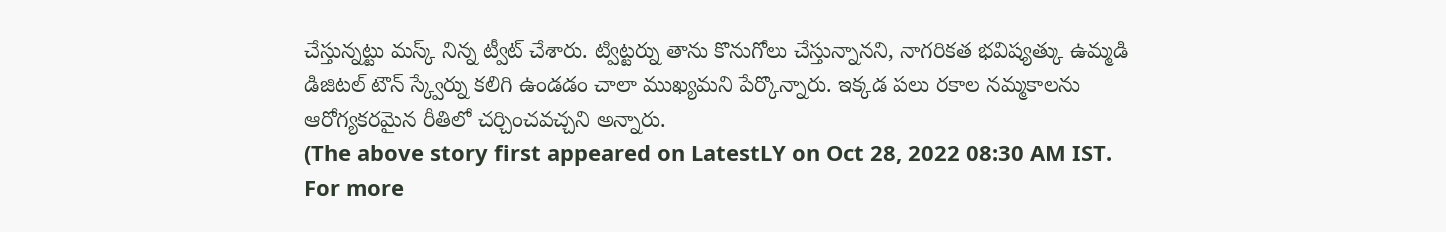చేస్తున్నట్టు మస్క్ నిన్న ట్వీట్ చేశారు. ట్విట్టర్ను తాను కొనుగోలు చేస్తున్నానని, నాగరికత భవిష్యత్కు ఉమ్మడి డిజిటల్ టౌన్ స్క్వేర్ను కలిగి ఉండడం చాలా ముఖ్యమని పేర్కొన్నారు. ఇక్కడ పలు రకాల నమ్మకాలను ఆరోగ్యకరమైన రీతిలో చర్చించవచ్చని అన్నారు.
(The above story first appeared on LatestLY on Oct 28, 2022 08:30 AM IST. For more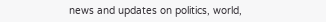news and updates on politics, world,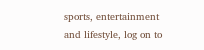sports, entertainment and lifestyle, log on to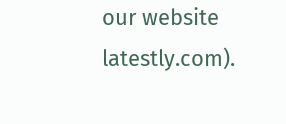our website latestly.com).